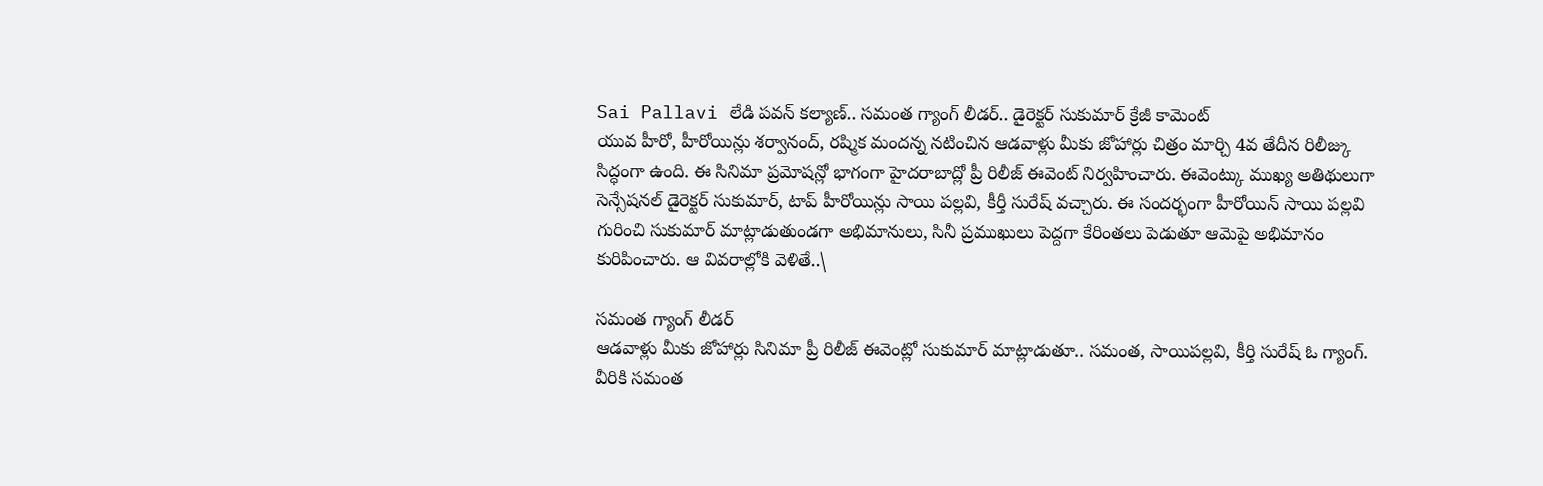Sai Pallavi లేడి పవన్ కల్యాణ్.. సమంత గ్యాంగ్ లీడర్.. డైరెక్టర్ సుకుమార్ క్రేజీ కామెంట్
యువ హీరో, హీరోయిన్లు శర్వానంద్, రష్మిక మందన్న నటించిన ఆడవాళ్లు మీకు జోహార్లు చిత్రం మార్చి 4వ తేదీన రిలీజ్కు సిద్ధంగా ఉంది. ఈ సినిమా ప్రమోషన్లో భాగంగా హైదరాబాద్లో ప్రీ రిలీజ్ ఈవెంట్ నిర్వహించారు. ఈవెంట్కు ముఖ్య అతిథులుగా సెన్సేషనల్ డైరెక్టర్ సుకుమార్, టాప్ హీరోయిన్లు సాయి పల్లవి, కీర్తీ సురేష్ వచ్చారు. ఈ సందర్భంగా హీరోయిన్ సాయి పల్లవి గురించి సుకుమార్ మాట్లాడుతుండగా అభిమానులు, సినీ ప్రముఖులు పెద్దగా కేరింతలు పెడుతూ ఆమెపై అభిమానం కురిపించారు. ఆ వివరాల్లోకి వెళితే..\

సమంత గ్యాంగ్ లీడర్
ఆడవాళ్లు మీకు జోహార్లు సినిమా ప్రీ రిలీజ్ ఈవెంట్లో సుకుమార్ మాట్లాడుతూ.. సమంత, సాయిపల్లవి, కీర్తి సురేష్ ఓ గ్యాంగ్. వీరికి సమంత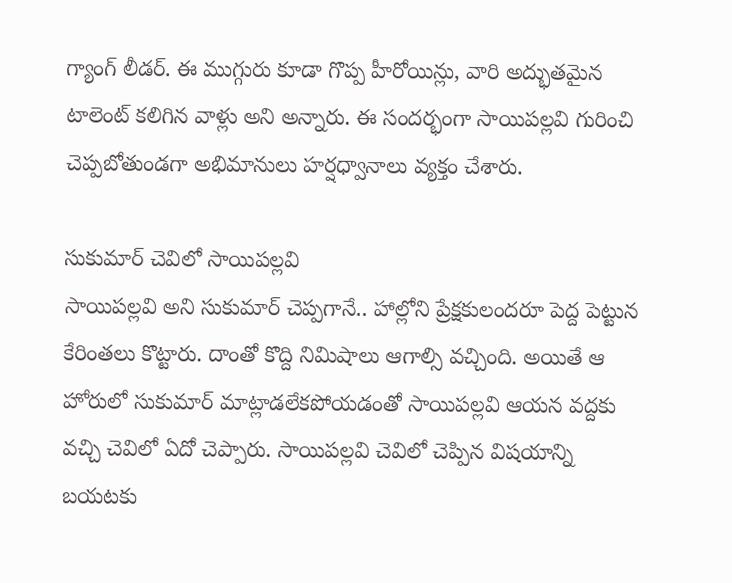గ్యాంగ్ లీడర్. ఈ ముగ్గురు కూడా గొప్ప హీరోయిన్లు, వారి అద్భుతమైన టాలెంట్ కలిగిన వాళ్లు అని అన్నారు. ఈ సందర్భంగా సాయిపల్లవి గురించి చెప్పబోతుండగా అభిమానులు హర్షధ్వానాలు వ్యక్తం చేశారు.

సుకుమార్ చెవిలో సాయిపల్లవి
సాయిపల్లవి అని సుకుమార్ చెప్పగానే.. హాల్లోని ప్రేక్షకులందరూ పెద్ద పెట్టున కేరింతలు కొట్టారు. దాంతో కొద్ది నిమిషాలు ఆగాల్సి వచ్చింది. అయితే ఆ హోరులో సుకుమార్ మాట్లాడలేకపోయడంతో సాయిపల్లవి ఆయన వద్దకు వచ్చి చెవిలో ఏదో చెప్పారు. సాయిపల్లవి చెవిలో చెప్పిన విషయాన్ని బయటకు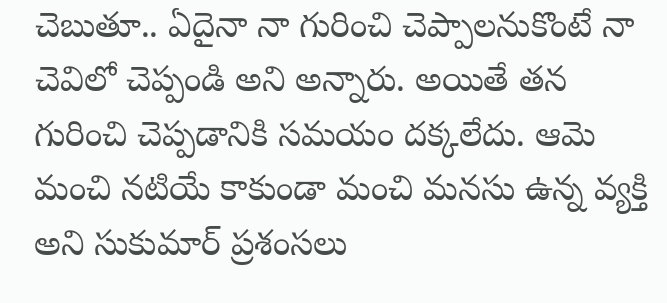చెబుతూ.. ఏదైనా నా గురించి చెప్పాలనుకొంటే నా చెవిలో చెప్పండి అని అన్నారు. అయితే తన గురించి చెప్పడానికి సమయం దక్కలేదు. ఆమె మంచి నటియే కాకుండా మంచి మనసు ఉన్న వ్యక్తి అని సుకుమార్ ప్రశంసలు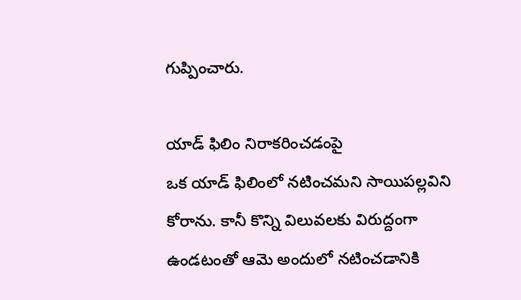గుప్పించారు.

యాడ్ ఫిలిం నిరాకరించడంపై
ఒక యాడ్ ఫిలింలో నటించమని సాయిపల్లవిని కోరాను. కానీ కొన్ని విలువలకు విరుద్దంగా ఉండటంతో ఆమె అందులో నటించడానికి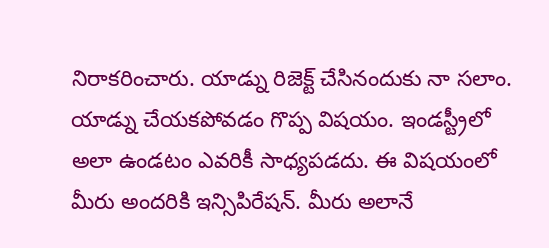నిరాకరించారు. యాడ్ను రిజెక్ట్ చేసినందుకు నా సలాం. యాడ్ను చేయకపోవడం గొప్ప విషయం. ఇండస్ట్రీలో అలా ఉండటం ఎవరికీ సాధ్యపడదు. ఈ విషయంలో మీరు అందరికి ఇన్సిపిరేషన్. మీరు అలానే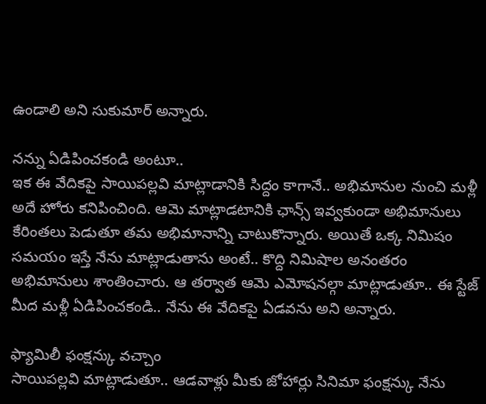ఉండాలి అని సుకుమార్ అన్నారు.

నన్ను ఏడిపించకండి అంటూ..
ఇక ఈ వేదికపై సాయిపల్లవి మాట్లాడానికి సిద్దం కాగానే.. అభిమానుల నుంచి మళ్లీ అదే హోరు కనిపించింది. ఆమె మాట్లాడటానికి ఛాన్స్ ఇవ్వకుండా అభిమానులు కేరింతలు పెడుతూ తమ అభిమానాన్ని చాటుకొన్నారు. అయితే ఒక్క నిమిషం సమయం ఇస్తే నేను మాట్లాడుతాను అంటే.. కొద్ది నిమిషాల అనంతరం అభిమానులు శాంతించారు. ఆ తర్వాత ఆమె ఎమోషనల్గా మాట్లాడుతూ.. ఈ స్టేజ్ మీద మళ్లీ ఏడిపించకండి.. నేను ఈ వేదికపై ఏడవను అని అన్నారు.

ఫ్యామిలీ ఫంక్షన్కు వచ్చాం
సాయిపల్లవి మాట్లాడుతూ.. ఆడవాళ్లు మీకు జోహార్లు సినిమా ఫంక్షన్కు నేను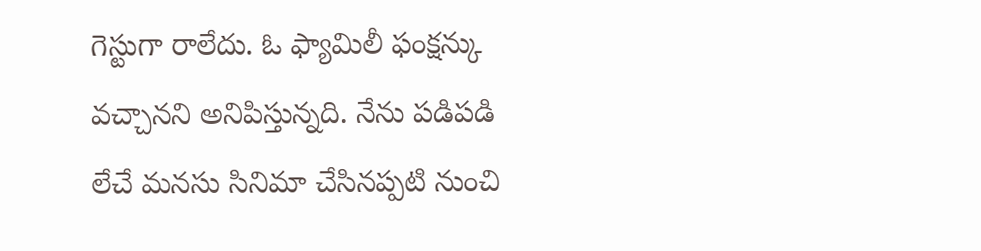గెస్టుగా రాలేదు. ఓ ఫ్యామిలీ ఫంక్షన్కు వచ్చానని అనిపిస్తున్నది. నేను పడిపడి లేచే మనసు సినిమా చేసినప్పటి నుంచి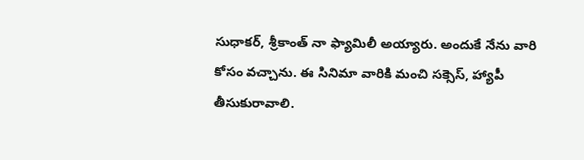సుధాకర్, శ్రీకాంత్ నా ఫ్యామిలీ అయ్యారు. అందుకే నేను వారి కోసం వచ్చాను. ఈ సినిమా వారికి మంచి సక్సెస్, హ్యాపీ తీసుకురావాలి.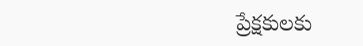ప్రేక్షకులకు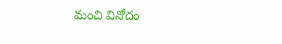మంచి వినోదం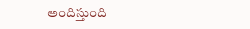అందిస్తుంది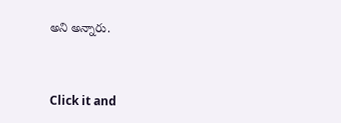అని అన్నారు.


Click it and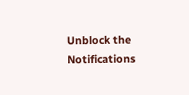Unblock the Notifications